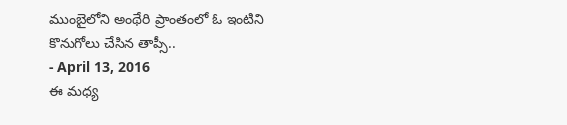ముంబైలోని అంథేరి ప్రాంతంలో ఓ ఇంటిని కొనుగోలు చేసిన తాప్సీ..
- April 13, 2016
ఈ మధ్య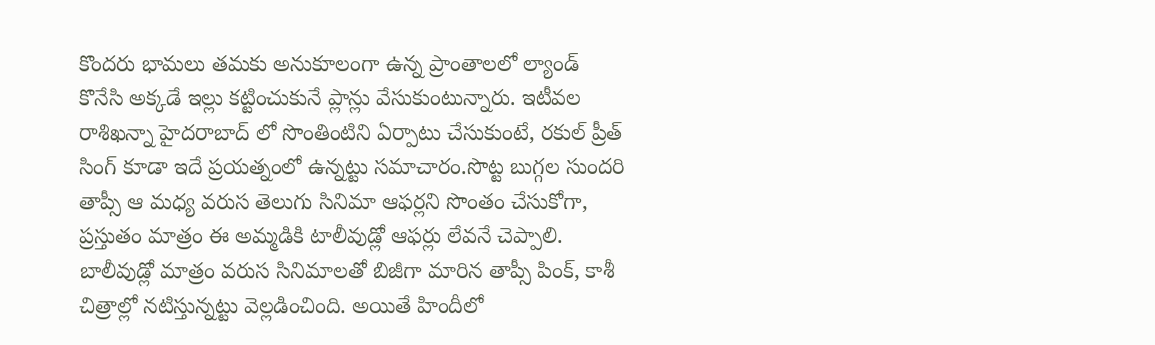కొందరు భామలు తమకు అనుకూలంగా ఉన్న ప్రాంతాలలో ల్యాండ్ కొనేసి అక్కడే ఇల్లు కట్టించుకునే ప్లాన్లు వేసుకుంటున్నారు. ఇటీవల రాశిఖన్నా హైదరాబాద్ లో సొంతింటిని ఏర్పాటు చేసుకుంటే, రకుల్ ప్రీత్ సింగ్ కూడా ఇదే ప్రయత్నంలో ఉన్నట్టు సమాచారం.సొట్ట బుగ్గల సుందరి తాప్సీ ఆ మధ్య వరుస తెలుగు సినిమా ఆఫర్లని సొంతం చేసుకోగా, ప్రస్తుతం మాత్రం ఈ అమ్మడికి టాలీవుడ్లో ఆఫర్లు లేవనే చెప్పాలి. బాలీవుడ్లో మాత్రం వరుస సినిమాలతో బిజీగా మారిన తాప్సీ పింక్, కాశీ చిత్రాల్లో నటిస్తున్నట్టు వెల్లడించింది. అయితే హిందీలో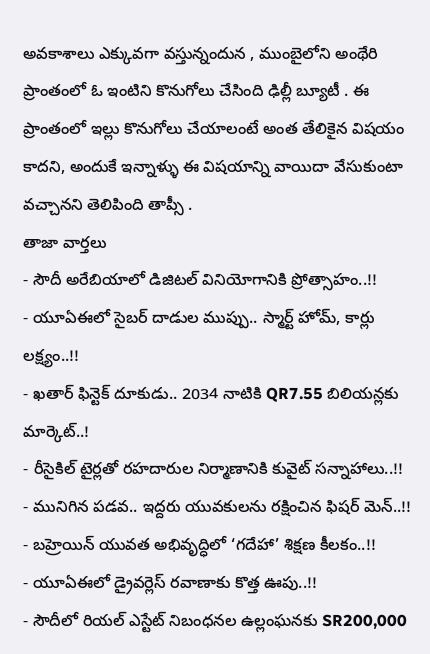అవకాశాలు ఎక్కువగా వస్తున్నందున , ముంబైలోని అంథేరి ప్రాంతంలో ఓ ఇంటిని కొనుగోలు చేసింది ఢిల్లీ బ్యూటీ . ఈ ప్రాంతంలో ఇల్లు కొనుగోలు చేయాలంటే అంత తేలికైన విషయం కాదని, అందుకే ఇన్నాళ్ళు ఈ విషయాన్ని వాయిదా వేసుకుంటా వచ్చానని తెలిపింది తాప్సీ .
తాజా వార్తలు
- సౌదీ అరేబియాలో డిజిటల్ వినియోగానికి ప్రోత్సాహం..!!
- యూఏఈలో సైబర్ దాడుల ముప్పు.. స్మార్ట్ హోమ్, కార్లు లక్ష్యం..!!
- ఖతార్ ఫిన్టెక్ దూకుడు.. 2034 నాటికి QR7.55 బిలియన్లకు మార్కెట్..!
- రీసైకిల్ టైర్లతో రహదారుల నిర్మాణానికి కువైట్ సన్నాహాలు..!!
- మునిగిన పడవ.. ఇద్దరు యువకులను రక్షించిన ఫిషర్ మెన్..!!
- బహ్రెయిన్ యువత అభివృద్ధిలో ‘గదేహా’ శిక్షణ కీలకం..!!
- యూఏఈలో డ్రైవర్లెస్ రవాణాకు కొత్త ఊపు..!!
- సౌదీలో రియల్ ఎస్టేట్ నిబంధనల ఉల్లంఘనకు SR200,000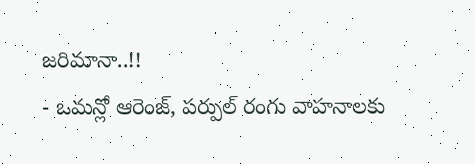జరిమానా..!!
- ఒమన్లో ఆరెంజ్, పర్పుల్ రంగు వాహనాలకు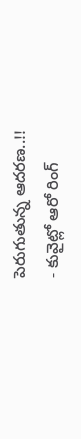పెరుగుతున్న ఆదరణ..!!
- కువైట్లో ఆరో రింగ్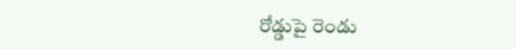రోడ్డుపై రెండు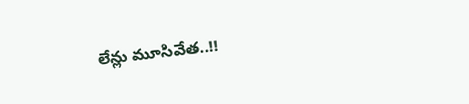లేన్లు మూసివేత..!!